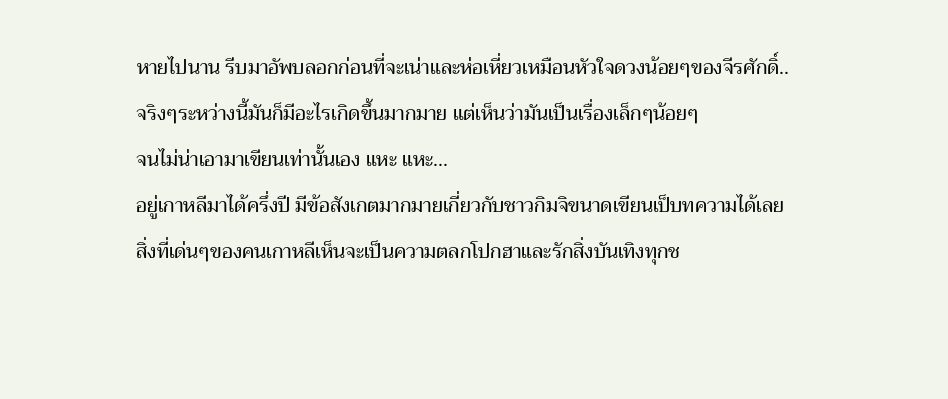หายไปนาน รีบมาอัพบลอกก่อนที่จะเน่าและห่อเหี่ยวเหมือนหัวใจดวงน้อยๆของจีรศักดิ์..
จริงๆระหว่างนี้มันก็มีอะไรเกิดขึ้นมากมาย แต่เห็นว่ามันเป็นเรื่องเล็กๆน้อยๆ
จนไม่น่าเอามาเขียนเท่านั้นเอง แหะ แหะ...
อยู่เกาหลีมาได้ครึ่งปี มีข้อสังเกตมากมายเกี่ยวกับชาวกิมจิขนาดเขียนเป็บทความได้เลย
สิ่งที่เด่นๆของคนเกาหลีเห็นจะเป็นความตลกโปกฮาและรักสิ่งบันเทิงทุกช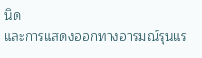นิด
และการแสดงออกทางอารมณ์รุนแร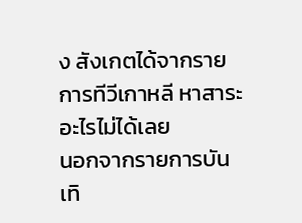ง สังเกตได้จากรายการทีวีเกาหลี หาสาระอะไรไม่ได้เลย
นอกจากรายการบันเทิ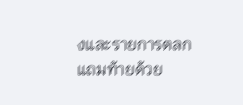งและรายการตลก แถมท้ายด้วย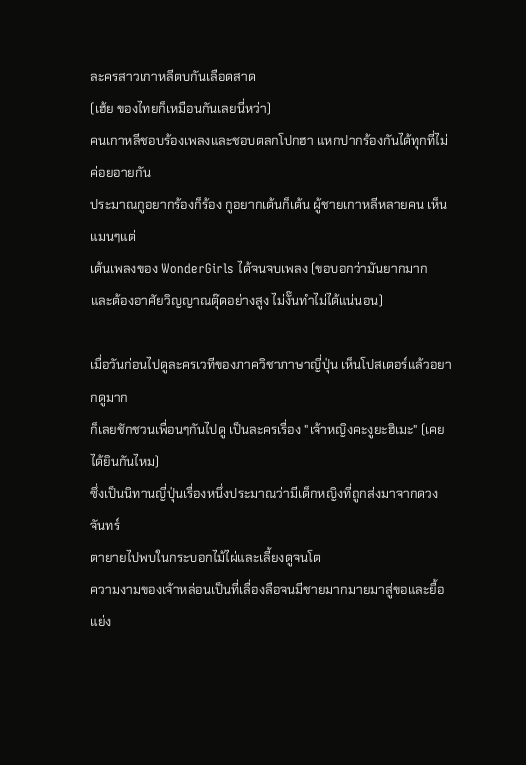ละครสาวเกาหลีตบกันเลือดสาด
(เฮ้ย ของไทยก็เหมือนกันเลยนี่หว่า)
คนเกาหลีชอบร้องเพลงและชอบตลกโปกฮา แหกปากร้องกันได้ทุกที่ไม่ค่อยอายกัน
ประมาณกูอยากร้องก็ร้อง กูอยากเต้นก็เต้น ผู้ชายเกาหลีหลายคน เห็นแมนๆแต่
เต้นเพลงของ WonderGirls ได้จนจบเพลง (ขอบอกว่ามันยากมาก
และต้องอาศัยวิญญาณตุ๊ดอย่างสูง ไม่งั๊นทำไม่ได้แน่นอน)

เมื่อวันก่อนไปดูละครเวทีของภาควิชาภาษาญี่ปุ่น เห็นโปสเตอร์แล้วอยากดูมาก
ก็เลยชักชวนเพื่อนๆกันไปดู เป็นละครเรื่อง "เจ้าหญิงคะงูยะฮิเมะ" (เคยได้ยินกันไหม)
ซึ่งเป็นนิทานญี่ปุ่นเรื่องหนึ่งประมาณว่ามีเด็กหญิงที่ถูกส่งมาจากดวงจันทร์
ตายายไปพบในกระบอกไม้ไผ่และเลี้ยงดูจนโต
ความงามของเจ้าหล่อนเป็นที่เลื่องลือจนมีชายมากมายมาสู่ขอและยื้อแย่ง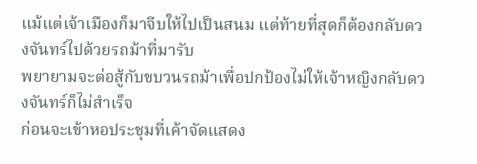แม้แต่เจ้าเมืองก็มาจีบให้ไปเป็นสนม แต่ท้ายที่สุดก็ต้องกลับดวงจันทร์ไปด้วยรถม้าที่มารับ
พยายามจะต่อสู้กับขบวนรถม้าเพื่อปกป้องไม่ให้เจ้าหญิงกลับดวงจันทร์ก็ไม่สำเร็จ
ก่อนจะเข้าหอประชุมที่เค้าจัดแสดง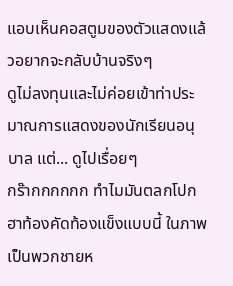แอบเห็นคอสตูมของตัวแสดงแล้วอยากจะกลับบ้านจริงๆ
ดูไม่ลงทุนและไม่ค่อยเข้าท่าประมาณการแสดงของนักเรียนอนุบาล แต่... ดูไปเรื่อยๆ
กร๊ากกกกกก ทำไมมันตลกโปกฮาท้องคัดท้องแข็งแบบนี้ ในภาพเป็นพวกชายห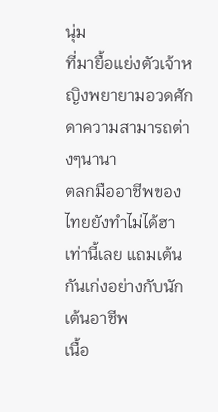นุ่ม
ที่มายื้อแย่งตัวเจ้าหญิงพยายามอวดศักดาความสามารถต่างๆนานา
ตลกมืออาชีพของไทยยังทำไม่ได้ฮาเท่านี้เลย แถมเต้นกันเก่งอย่างกับนักเต้นอาชีพ
เนื้อ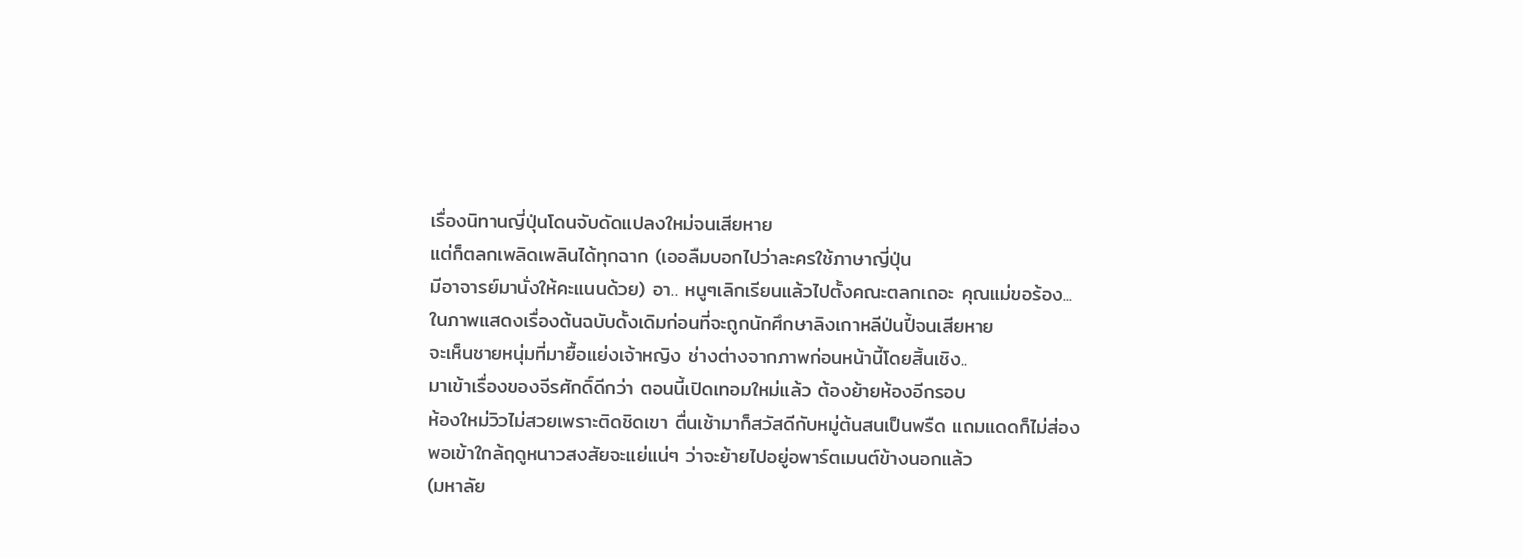เรื่องนิทานญี่ปุ่นโดนจับดัดแปลงใหม่จนเสียหาย
แต่ก็ตลกเพลิดเพลินได้ทุกฉาก (เออลืมบอกไปว่าละครใช้ภาษาญี่ปุ่น
มีอาจารย์มานั่งให้คะแนนด้วย) อา.. หนูๆเลิกเรียนแล้วไปตั้งคณะตลกเถอะ คุณแม่ขอร้อง...
ในภาพแสดงเรื่องต้นฉบับดั้งเดิมก่อนที่จะถูกนักศึกษาลิงเกาหลีป่นปี้จนเสียหาย
จะเห็นชายหนุ่มที่มายื้อแย่งเจ้าหญิง ช่างต่างจากภาพก่อนหน้านี้โดยสิ้นเชิง..
มาเข้าเรื่องของจีรศักดิ์ดีกว่า ตอนนี้เปิดเทอมใหม่แล้ว ต้องย้ายห้องอีกรอบ
ห้องใหม่วิวไม่สวยเพราะติดชิดเขา ตื่นเช้ามาก็สวัสดีกับหมู่ต้นสนเป็นพรืด แถมแดดก็ไม่ส่อง
พอเข้าใกล้ฤดูหนาวสงสัยจะแย่แน่ๆ ว่าจะย้ายไปอยู่อพาร์ตเมนต์ข้างนอกแล้ว
(มหาลัย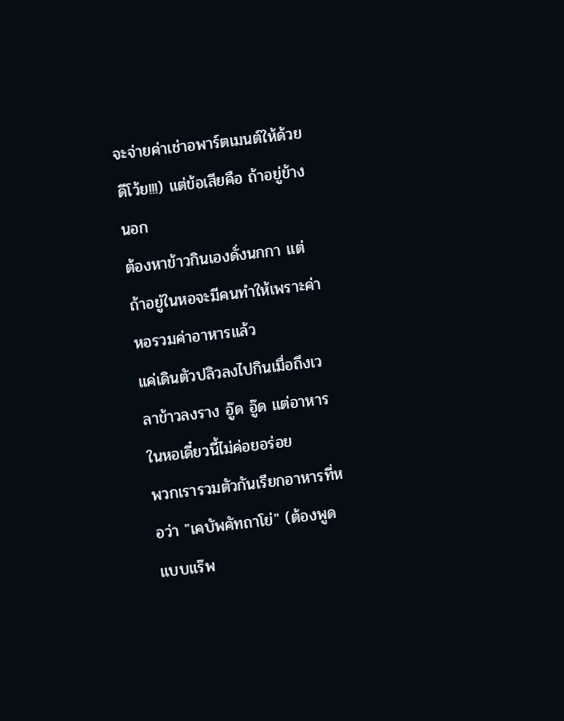จะจ่ายค่าเช่าอพาร์ตเมนต์ให้ด้วย ดีโว้ย!!!) แต่ข้อเสียคือ ถ้าอยู่ข้างนอก
ต้องหาข้าวกินเองดั่งนกกา แต่ถ้าอยู่ในหอจะมีคนทำให้เพราะค่าหอรวมค่าอาหารแล้ว
แค่เดินตัวปลิวลงไปกินเมื่อถึงเวลาข้าวลงราง อู๊ด อู๊ด แต่อาหารในหอเดี๋ยวนี้ไม่ค่อยอร่อย
พวกเรารวมตัวกันเรียกอาหารที่หอว่า "เคบัพคัทถาโย่" (ต้องพูดแบบแร๊พ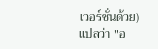เวอร์ชั่นด้วย)
แปลว่า "อ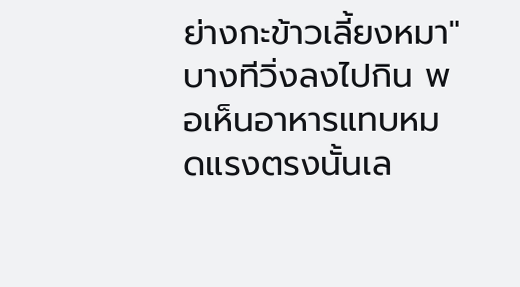ย่างกะข้าวเลี้ยงหมา" บางทีวิ่งลงไปกิน พอเห็นอาหารแทบหมดแรงตรงนั้นเล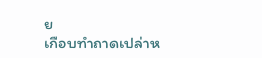ย
เกือบทำถาดเปล่าห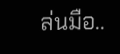ล่นมือ..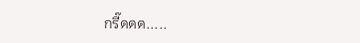กรี๊ดดด.....